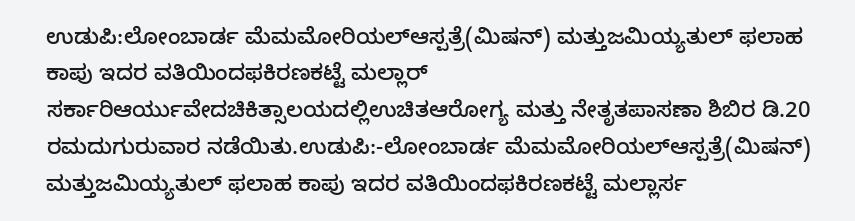ಉಡುಪಿ:ಲೋಂಬಾರ್ಡ ಮೆಮಮೋರಿಯಲ್ಆಸ್ಪತ್ರೆ(ಮಿಷನ್) ಮತ್ತುಜಮಿಯ್ಯತುಲ್ ಫಲಾಹ ಕಾಪು ಇದರ ವತಿಯಿಂದಫಕಿರಣಕಟ್ಟೆ ಮಲ್ಲಾರ್ ಸರ್ಕಾರಿಆರ್ಯುವೇದಚಿಕಿತ್ಸಾಲಯದಲ್ಲಿಉಚಿತಆರೋಗ್ಯ ಮತ್ತು ನೇತೃತಪಾಸಣಾ ಶಿಬಿರ ಡಿ.20 ರಮದುಗುರುವಾರ ನಡೆಯಿತು.ಉಡುಪಿ:-ಲೋಂಬಾರ್ಡ ಮೆಮಮೋರಿಯಲ್ಆಸ್ಪತ್ರೆ(ಮಿಷನ್) ಮತ್ತುಜಮಿಯ್ಯತುಲ್ ಫಲಾಹ ಕಾಪು ಇದರ ವತಿಯಿಂದಫಕಿರಣಕಟ್ಟೆ ಮಲ್ಲಾರ್ಸ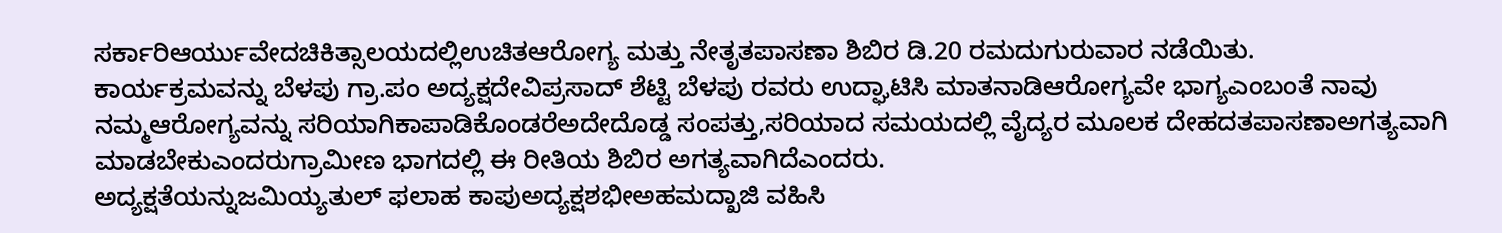ಸರ್ಕಾರಿಆರ್ಯುವೇದಚಿಕಿತ್ಸಾಲಯದಲ್ಲಿಉಚಿತಆರೋಗ್ಯ ಮತ್ತು ನೇತೃತಪಾಸಣಾ ಶಿಬಿರ ಡಿ.20 ರಮದುಗುರುವಾರ ನಡೆಯಿತು.
ಕಾರ್ಯಕ್ರಮವನ್ನು ಬೆಳಪು ಗ್ರಾ.ಪಂ ಅದ್ಯಕ್ಷದೇವಿಪ್ರಸಾದ್ ಶೆಟ್ಟಿ ಬೆಳಪು ರವರು ಉದ್ಘಾಟಿಸಿ ಮಾತನಾಡಿಆರೋಗ್ಯವೇ ಭಾಗ್ಯಎಂಬಂತೆ ನಾವು ನಮ್ಮಆರೋಗ್ಯವನ್ನು ಸರಿಯಾಗಿಕಾಪಾಡಿಕೊಂಡರೆಅದೇದೊಡ್ಡ ಸಂಪತ್ತು,ಸರಿಯಾದ ಸಮಯದಲ್ಲಿ ವೈದ್ಯರ ಮೂಲಕ ದೇಹದತಪಾಸಣಾಅಗತ್ಯವಾಗಿ ಮಾಡಬೇಕುಎಂದರುಗ್ರಾಮೀಣ ಭಾಗದಲ್ಲಿ ಈ ರೀತಿಯ ಶಿಬಿರ ಅಗತ್ಯವಾಗಿದೆಎಂದರು.
ಅದ್ಯಕ್ಷತೆಯನ್ನುಜಮಿಯ್ಯತುಲ್ ಫಲಾಹ ಕಾಪುಅದ್ಯಕ್ಷಶಭೀಅಹಮದ್ಖಾಜಿ ವಹಿಸಿ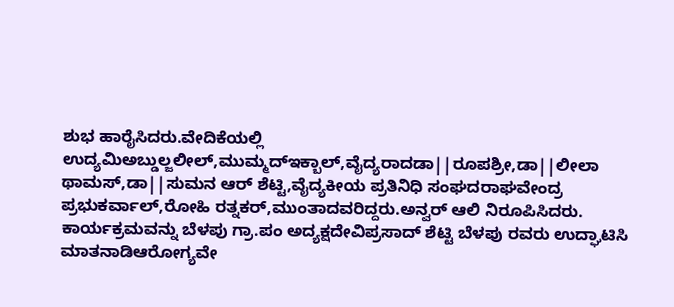ಶುಭ ಹಾರೈಸಿದರು.ವೇದಿಕೆಯಲ್ಲಿ ಉದ್ಯಮಿಅಬ್ಡುಲ್ಜಲೀಲ್,ಮುಮ್ಮದ್ಇಕ್ಬಾಲ್,ವೈದ್ಯರಾದಡಾ||ರೂಪಶ್ರೀ,ಡಾ||ಲೀಲಾ ಥಾಮಸ್,ಡಾ||ಸುಮನ ಆರ್ ಶೆಟ್ಟಿ,ವೈದ್ಯಕೀಯ ಪ್ರತಿನಿಧಿ ಸಂಘದರಾಘವೇಂದ್ರ ಪ್ರಭುಕರ್ವಾಲ್,ರೋಹಿ ರತ್ನಕರ್,ಮುಂತಾದವರಿದ್ದರು.ಅನ್ವರ್ ಆಲಿ ನಿರೂಪಿಸಿದರು.
ಕಾರ್ಯಕ್ರಮವನ್ನು ಬೆಳಪು ಗ್ರಾ.ಪಂ ಅದ್ಯಕ್ಷದೇವಿಪ್ರಸಾದ್ ಶೆಟ್ಟಿ ಬೆಳಪು ರವರು ಉದ್ಘಾಟಿಸಿ ಮಾತನಾಡಿಆರೋಗ್ಯವೇ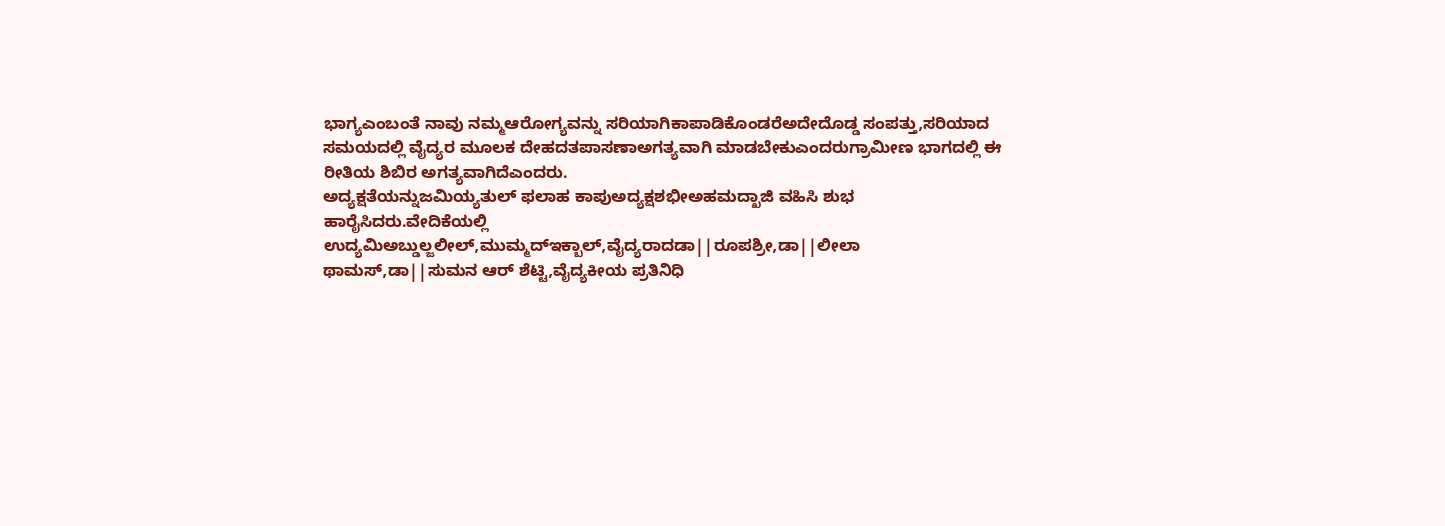ಭಾಗ್ಯಎಂಬಂತೆ ನಾವು ನಮ್ಮಆರೋಗ್ಯವನ್ನು ಸರಿಯಾಗಿಕಾಪಾಡಿಕೊಂಡರೆಅದೇದೊಡ್ಡ ಸಂಪತ್ತು,ಸರಿಯಾದ ಸಮಯದಲ್ಲಿ ವೈದ್ಯರ ಮೂಲಕ ದೇಹದತಪಾಸಣಾಅಗತ್ಯವಾಗಿ ಮಾಡಬೇಕುಎಂದರುಗ್ರಾಮೀಣ ಭಾಗದಲ್ಲಿ ಈ ರೀತಿಯ ಶಿಬಿರ ಅಗತ್ಯವಾಗಿದೆಎಂದರು.
ಅದ್ಯಕ್ಷತೆಯನ್ನುಜಮಿಯ್ಯತುಲ್ ಫಲಾಹ ಕಾಪುಅದ್ಯಕ್ಷಶಭೀಅಹಮದ್ಖಾಜಿ ವಹಿಸಿ ಶುಭ ಹಾರೈಸಿದರು.ವೇದಿಕೆಯಲ್ಲಿ ಉದ್ಯಮಿಅಬ್ಡುಲ್ಜಲೀಲ್,ಮುಮ್ಮದ್ಇಕ್ಬಾಲ್,ವೈದ್ಯರಾದಡಾ||ರೂಪಶ್ರೀ,ಡಾ||ಲೀಲಾ ಥಾಮಸ್,ಡಾ||ಸುಮನ ಆರ್ ಶೆಟ್ಟಿ,ವೈದ್ಯಕೀಯ ಪ್ರತಿನಿಧಿ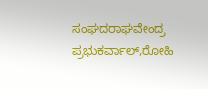ಸಂಘದರಾಘವೇಂದ್ರ ಪ್ರಭುಕರ್ವಾಲ್,ರೋಹಿ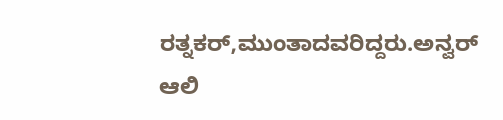ರತ್ನಕರ್,ಮುಂತಾದವರಿದ್ದರು.ಅನ್ವರ್ ಆಲಿ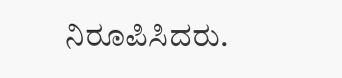ನಿರೂಪಿಸಿದರು.